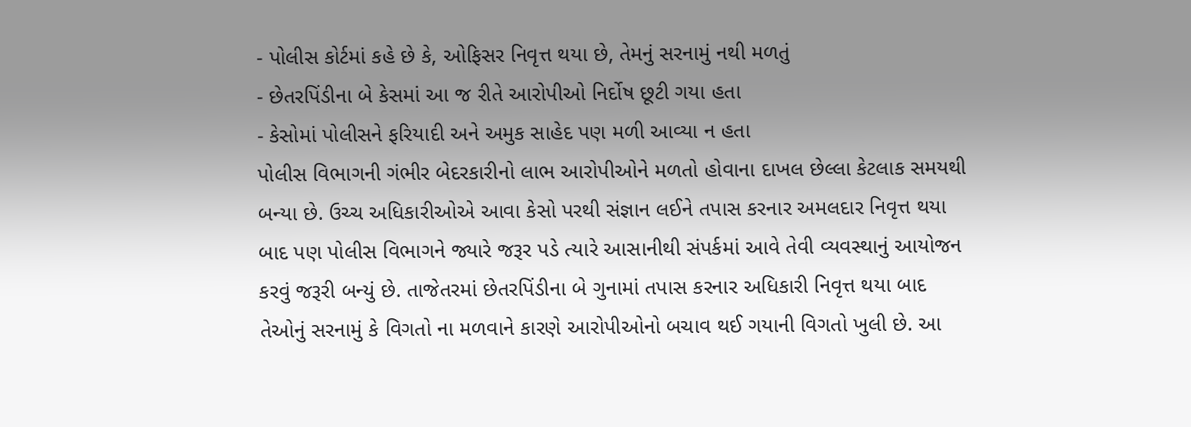- પોલીસ કોર્ટમાં કહે છે કે, ઓફિસર નિવૃત્ત થયા છે, તેમનું સરનામું નથી મળતું
- છેતરપિંડીના બે કેસમાં આ જ રીતે આરોપીઓ નિર્દોષ છૂટી ગયા હતા
- કેસોમાં પોલીસને ફરિયાદી અને અમુક સાહેદ પણ મળી આવ્યા ન હતા
પોલીસ વિભાગની ગંભીર બેદરકારીનો લાભ આરોપીઓને મળતો હોવાના દાખલ છેલ્લા કેટલાક સમયથી બન્યા છે. ઉચ્ચ અધિકારીઓએ આવા કેસો પરથી સંજ્ઞાન લઈને તપાસ કરનાર અમલદાર નિવૃત્ત થયા બાદ પણ પોલીસ વિભાગને જ્યારે જરૂર પડે ત્યારે આસાનીથી સંપર્કમાં આવે તેવી વ્યવસ્થાનું આયોજન કરવું જરૂરી બન્યું છે. તાજેતરમાં છેતરપિંડીના બે ગુનામાં તપાસ કરનાર અધિકારી નિવૃત્ત થયા બાદ તેઓનું સરનામું કે વિગતો ના મળવાને કારણે આરોપીઓનો બચાવ થઈ ગયાની વિગતો ખુલી છે. આ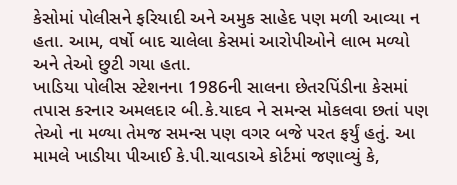કેસોમાં પોલીસને ફરિયાદી અને અમુક સાહેદ પણ મળી આવ્યા ન હતા. આમ, વર્ષો બાદ ચાલેલા કેસમાં આરોપીઓને લાભ મળ્યો અને તેઓ છુટી ગયા હતા.
ખાડિયા પોલીસ સ્ટેશનના 1986ની સાલના છેતરપિંડીના કેસમાં તપાસ કરનાર અમલદાર બી.કે.યાદવ ને સમન્સ મોકલવા છતાં પણ તેઓ ના મળ્યા તેમજ સમન્સ પણ વગર બજે પરત ફર્યું હતું. આ મામલે ખાડીયા પીઆઈ કે.પી.ચાવડાએ કોર્ટમાં જણાવ્યું કે,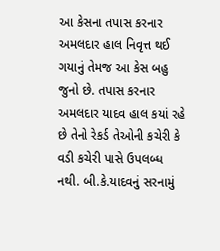આ કેસના તપાસ કરનાર અમલદાર હાલ નિવૃત્ત થઈ ગયાનું તેમજ આ કેસ બહુ જુનો છે. તપાસ કરનાર અમલદાર યાદવ હાલ કયાં રહે છે તેનો રેકર્ડ તેઓની કચેરી કે વડી કચેરી પાસે ઉપલબ્ધ નથી. બી.કે.યાદવનું સરનામું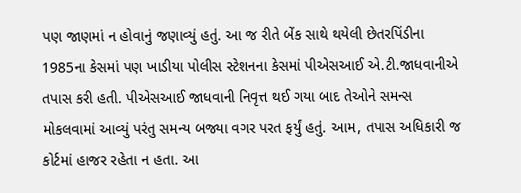પણ જાણમાં ન હોવાનું જણાવ્યું હતું. આ જ રીતે બેંક સાથે થયેલી છેતરપિંડીના 1985ના કેસમાં પણ ખાડીયા પોલીસ સ્ટેશનના કેસમાં પીએસઆઈ એ.ટી.જાધવાનીએ તપાસ કરી હતી. પીએસઆઈ જાધવાની નિવૃત્ત થઈ ગયા બાદ તેઓને સમન્સ મોકલવામાં આવ્યું પરંતુ સમન્ય બજ્યા વગર પરત ફર્યું હતું. આમ, તપાસ અધિકારી જ કોર્ટમાં હાજર રહેતા ન હતા. આ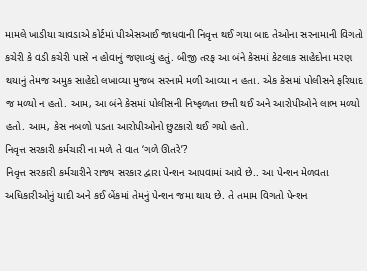મામલે ખાડીયા ચાવડાએ કોર્ટમાં પીએસઆઈ જાધવાની નિવૃત્ત થઈ ગયા બાદ તેઓના સરનામાની વિગતો કચેરી કે વડી કચેરી પાસે ન હોવાનું જણાવ્યું હતું. બીજી તરફ આ બંને કેસમાં કેટલાક સાહેદોના મરણ થયાનું તેમજ અમુક સાહેદો લખાવ્યા મુજબ સરનામે મળી આવ્યા ન હતા. એક કેસમાં પોલીસને ફરિયાદ જ મળ્યો ન હતો. આમ, આ બંને કેસમાં પોલીસની નિષ્ફળતા છત્તી થઈ અને આરોપીઓને લાભ મળ્યો હતો. આમ, કેસ નબળો પડતા આરોપીઓનો છુટકારો થઈ ગયો હતો.
નિવૃત્ત સરકારી કર્મચારી ના મળે તે વાત ‘ગળે ઊતરે’?
નિવૃત્ત સરકારી કર્મચારીને રાજ્ય સરકાર દ્વારા પેન્શન આપવામાં આવે છે.. આ પેન્શન મેળવતા અધિકારીઓનું યાદી અને કઈ બેંકમાં તેમનું પેન્શન જમા થાય છે. તે તમામ વિગતો પેન્શન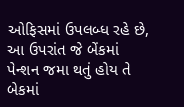ઓફિસમાં ઉપલબ્ધ રહે છે, આ ઉપરાંત જે બેંકમાં પેન્શન જમા થતું હોય તે બેકમાં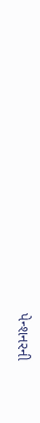પેન્શનરની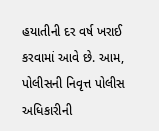હયાતીની દર વર્ષ ખરાઈ કરવામાં આવે છે. આમ, પોલીસની નિવૃત્ત પોલીસ અધિકારીની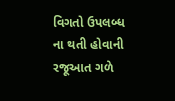વિગતો ઉપલબ્ધ ના થતી હોવાની રજૂઆત ગળે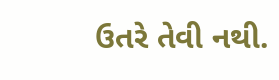ઉતરે તેવી નથી.